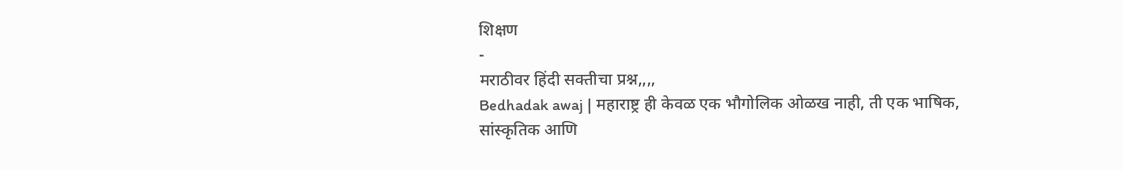शिक्षण
-
मराठीवर हिंदी सक्तीचा प्रश्न,,,,
Bedhadak awaj | महाराष्ट्र ही केवळ एक भौगोलिक ओळख नाही, ती एक भाषिक, सांस्कृतिक आणि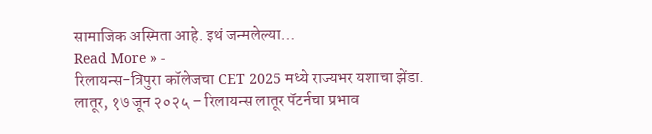सामाजिक अस्मिता आहे. इथं जन्मलेल्या…
Read More » -
रिलायन्स-त्रिपुरा कॉलेजचा CET 2025 मध्ये राज्यभर यशाचा झेंडा.
लातूर, १७ जून २०२५ – रिलायन्स लातूर पॅटर्नचा प्रभाव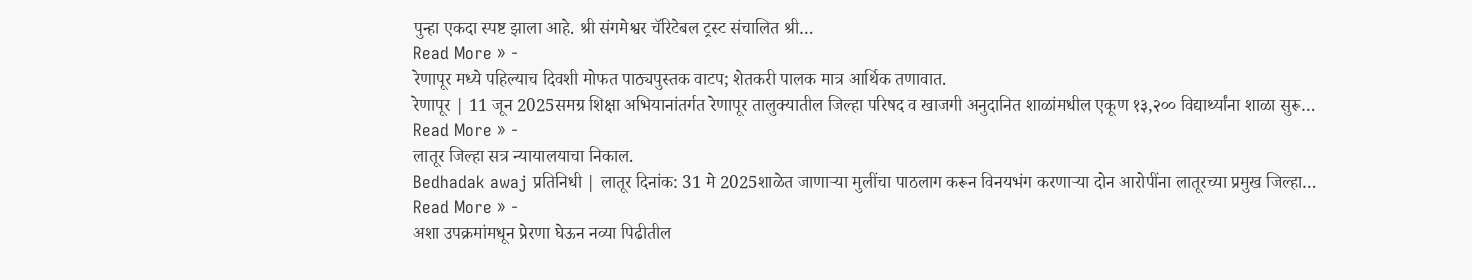पुन्हा एकदा स्पष्ट झाला आहे. श्री संगमेश्वर चॅरिटेबल ट्रस्ट संचालित श्री…
Read More » -
रेणापूर मध्ये पहिल्याच दिवशी मोफत पाठ्यपुस्तक वाटप; शेतकरी पालक मात्र आर्थिक तणावात.
रेणापूर | 11 जून 2025समग्र शिक्षा अभियानांतर्गत रेणापूर तालुक्यातील जिल्हा परिषद व खाजगी अनुदानित शाळांमधील एकूण १३,२०० विद्यार्थ्यांना शाळा सुरू…
Read More » -
लातूर जिल्हा सत्र न्यायालयाचा निकाल.
Bedhadak awaj प्रतिनिधी | लातूर दिनांक: 31 मे 2025शाळेत जाणाऱ्या मुलींचा पाठलाग करून विनयभंग करणाऱ्या दोन आरोपींना लातूरच्या प्रमुख जिल्हा…
Read More » -
अशा उपक्रमांमधून प्रेरणा घेऊन नव्या पिढीतील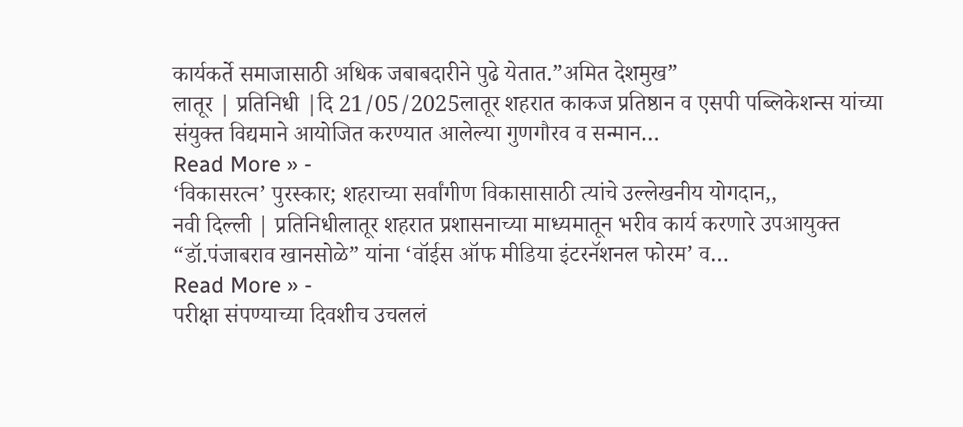कार्यकर्ते समाजासाठी अधिक जबाबदारीने पुढे येतात.”अमित देशमुख”
लातूर | प्रतिनिधी |दि 21/05/2025लातूर शहरात काकज प्रतिष्ठान व एसपी पब्लिकेशन्स यांच्या संयुक्त विद्यमाने आयोजित करण्यात आलेल्या गुणगौरव व सन्मान…
Read More » -
‘विकासरत्न’ पुरस्कार; शहराच्या सर्वांगीण विकासासाठी त्यांचे उल्लेखनीय योगदान,,
नवी दिल्ली | प्रतिनिधीलातूर शहरात प्रशासनाच्या माध्यमातून भरीव कार्य करणारे उपआयुक्त “डॉ.पंजाबराव खानसोळे” यांना ‘वॉईस ऑफ मीडिया इंटरनॅशनल फोरम’ व…
Read More » -
परीक्षा संपण्याच्या दिवशीच उचललं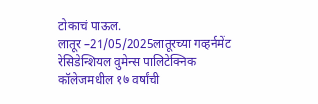टोकाचं पाऊल.
लातूर –21/05/2025लातूरच्या गव्हर्नमेंट रेसिडेन्शियल वुमेन्स पालिटेक्निक कॉलेजमधील १७ वर्षांची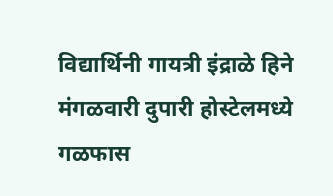विद्यार्थिनी गायत्री इंद्राळे हिने मंगळवारी दुपारी होस्टेलमध्ये गळफास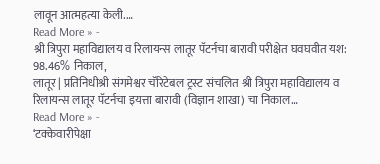लावून आत्महत्या केली.…
Read More » -
श्री त्रिपुरा महाविद्यालय व रिलायन्स लातूर पॅटर्नचा बारावी परीक्षेत घवघवीत यश: 98.46% निकाल,
लातूर | प्रतिनिधीश्री संगमेश्वर चॅरिटेबल ट्रस्ट संचलित श्री त्रिपुरा महाविद्यालय व रिलायन्स लातूर पॅटर्नचा इयत्ता बारावी (विज्ञान शाखा) चा निकाल…
Read More » -
‘टक्केवारीपेक्षा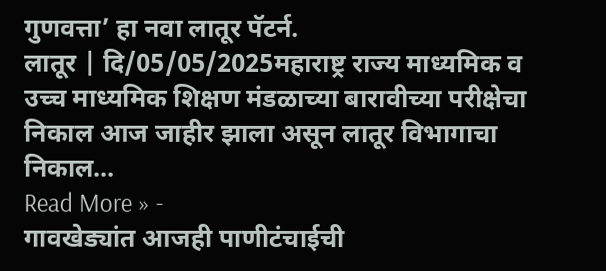गुणवत्ता’ हा नवा लातूर पॅटर्न.
लातूर | दि/05/05/2025महाराष्ट्र राज्य माध्यमिक व उच्च माध्यमिक शिक्षण मंडळाच्या बारावीच्या परीक्षेचा निकाल आज जाहीर झाला असून लातूर विभागाचा निकाल…
Read More » -
गावखेड्यांत आजही पाणीटंचाईची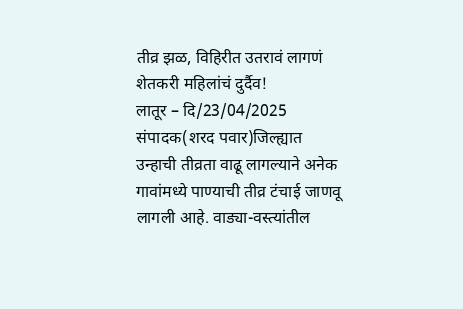तीव्र झळ, विहिरीत उतरावं लागणं शेतकरी महिलांचं दुर्दैव!
लातूर – दि/23/04/2025 संपादक(शरद पवार)जिल्ह्यात उन्हाची तीव्रता वाढू लागल्याने अनेक गावांमध्ये पाण्याची तीव्र टंचाई जाणवू लागली आहे. वाड्या-वस्त्यांतील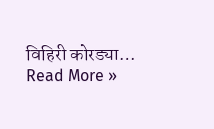विहिरी कोरड्या…
Read More »